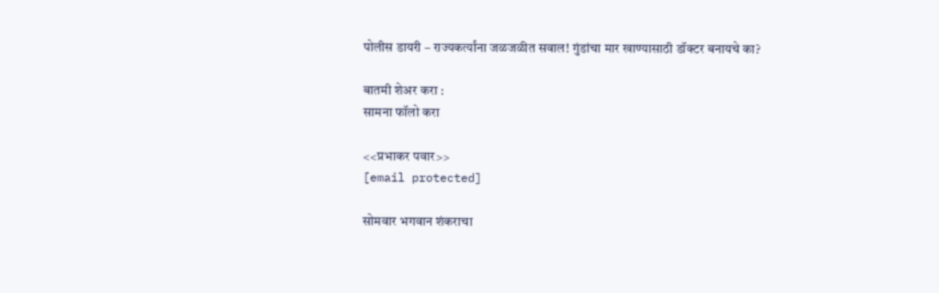पोलीस डायरी – राज्यकर्त्यांना जळजळीत सवाल! गुंडांचा मार खाण्यासाठी डॉक्टर बनायचे का?

बातमी शेअर करा :
सामना फॉलो करा

<<प्रभाकर पवार>>
[email protected]

सोमवार भगवान शंकराचा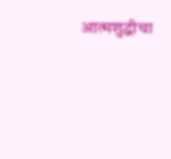आत्मशुद्धीचा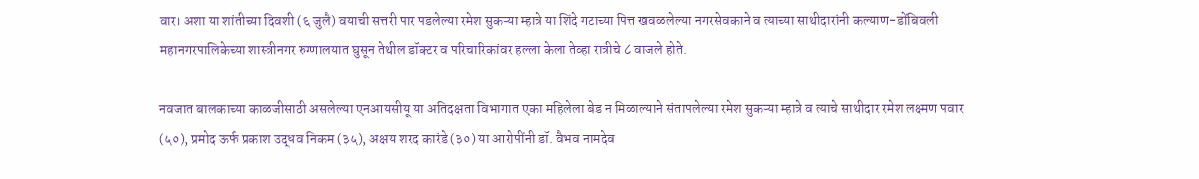वार। अशा या शांतीच्या दिवशी (६ जुलै) वयाची सत्तरी पार पडलेल्या रमेश सुकऱ्या म्हात्रे या शिंदे गटाच्या पित्त खवळलेल्या नगरसेवकाने व त्याच्या साथीदारांनी कल्याण-डोंबिवली महानगरपालिकेच्या शास्त्रीनगर रुग्णालयात घुसून तेथील डॉक्टर व परिचारिकांवर हल्ला केला तेव्हा रात्रीचे ८ वाजले होते.

नवजात बालकाच्या काळजीसाठी असलेल्या एनआयसीयू या अतिदक्षता विभागात एका महिलेला बेड न मिळाल्याने संतापलेल्या रमेश सुकऱ्या म्हात्रे व त्याचे साथीदार रमेश लक्ष्मण पवार (५०), प्रमोद ऊर्फ प्रकाश उद्धव निकम (३५), अक्षय शरद कारंडे (३०) या आरोपींनी डॉ. वैभव नामदेव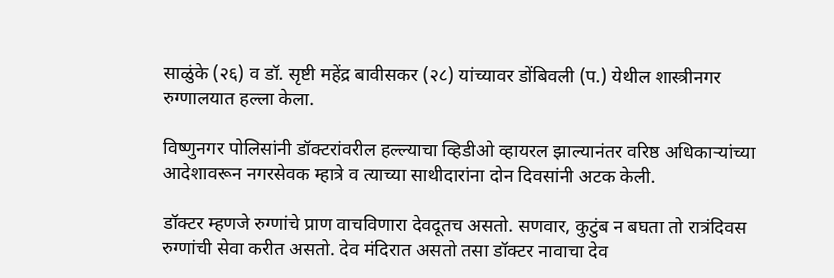साळुंके (२६) व डॉ. सृष्टी महेंद्र बावीसकर (२८) यांच्यावर डोंबिवली (प.) येथील शास्त्रीनगर रुग्णालयात हल्ला केला.

विष्णुनगर पोलिसांनी डॉक्टरांवरील हल्ल्याचा व्हिडीओ व्हायरल झाल्यानंतर वरिष्ठ अधिकाऱ्यांच्या आदेशावरून नगरसेवक म्हात्रे व त्याच्या साथीदारांना दोन दिवसांनी अटक केली.

डॉक्टर म्हणजे रुग्णांचे प्राण वाचविणारा देवदूतच असतो. सणवार, कुटुंब न बघता तो रात्रंदिवस रुग्णांची सेवा करीत असतो. देव मंदिरात असतो तसा डॉक्टर नावाचा देव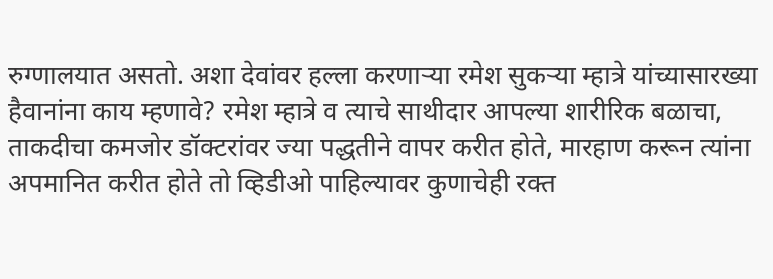रुग्णालयात असतो. अशा देवांवर हल्ला करणाऱ्या रमेश सुकऱ्या म्हात्रे यांच्यासारख्या हैवानांना काय म्हणावे? रमेश म्हात्रे व त्याचे साथीदार आपल्या शारीरिक बळाचा, ताकदीचा कमजोर डॉक्टरांवर ज्या पद्धतीने वापर करीत होते, मारहाण करून त्यांना अपमानित करीत होते तो व्हिडीओ पाहिल्यावर कुणाचेही रक्त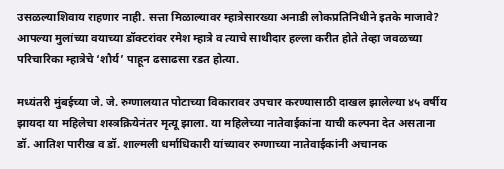उसळल्याशिवाय राहणार नाही. सत्ता मिळाल्यावर म्हात्रेसारख्या अनाडी लोकप्रतिनिधीने इतके माजावे? आपल्या मुलांच्या वयाच्या डॉक्टरांवर रमेश म्हात्रे व त्याचे साथीदार हल्ला करीत होते तेव्हा जवळच्या परिचारिका म्हात्रेचे ‘शौर्य’ पाहून ढसाढसा रडत होत्या.

मध्यंतरी मुंबईच्या जे. जे. रुग्णालयात पोटाच्या विकारावर उपचार करण्यासाठी दाखल झालेल्या ४५ वर्षीय झायदा या महिलेचा शस्त्रक्रियेनंतर मृत्यू झाला. या महिलेच्या नातेवाईकांना याची कल्पना देत असताना डॉ. आतिश पारीख व डॉ. शाल्मली धर्माधिकारी यांच्यावर रुग्णाच्या नातेवाईकांनी अचानक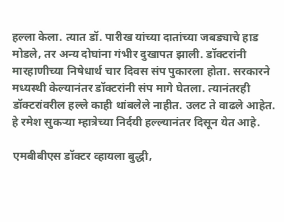हल्ला केला. त्यात डॉ. पारीख यांच्या दातांच्या जबड्याचे हाड मोडले, तर अन्य दोघांना गंभीर दुखापत झाली. डॉक्टरांनी मारहाणीच्या निषेधार्थ चार दिवस संप पुकारला होता. सरकारने मध्यस्थी केल्यानंतर डॉक्टरांनी संप मागे घेतला. त्यानंतरही डॉक्टरांवरील हल्ले काही थांबलेले नाहीत. उलट ते वाढले आहेत. हे रमेश सुकऱ्या म्हात्रेच्या निर्दयी हल्ल्यानंतर दिसून येत आहे.

एमबीबीएस डॉक्टर व्हायला बुद्धी,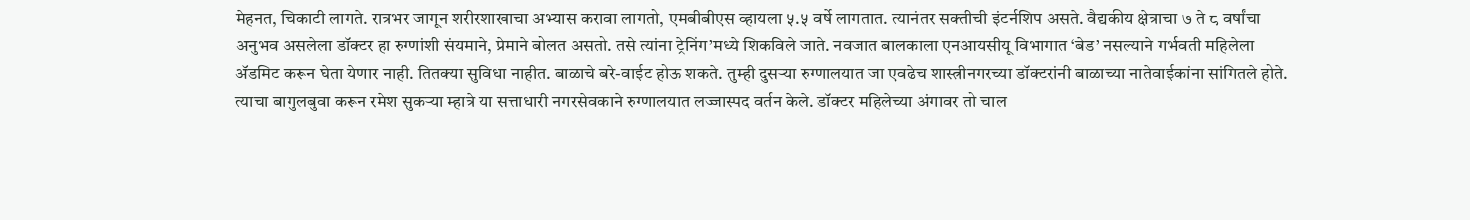मेहनत, चिकाटी लागते. रात्रभर जागून शरीरशाखाचा अभ्यास करावा लागतो, एमबीबीएस व्हायला ५.५ वर्षे लागतात. त्यानंतर सक्तीची इंटर्नशिप असते. वैद्यकीय क्षेत्राचा ७ ते ८ वर्षांचा अनुभव असलेला डॉक्टर हा रुग्णांशी संयमाने, प्रेमाने बोलत असतो. तसे त्यांना ट्रेनिंग’मध्ये शिकविले जाते. नवजात बालकाला एनआयसीयू विभागात ‘बेड’ नसल्याने गर्भवती महिलेला ॲडमिट करून घेता येणार नाही. तितक्या सुविधा नाहीत. बाळाचे बरे-वाईट होऊ शकते. तुम्ही दुसऱ्या रुग्णालयात जा एवढेच शास्त्रीनगरच्या डॉक्टरांनी बाळाच्या नातेवाईकांना सांगितले होते. त्याचा बागुलबुवा करून रमेश सुकऱ्या म्हात्रे या सत्ताधारी नगरसेवकाने रुग्णालयात लज्जास्पद वर्तन केले. डॉक्टर महिलेच्या अंगावर तो चाल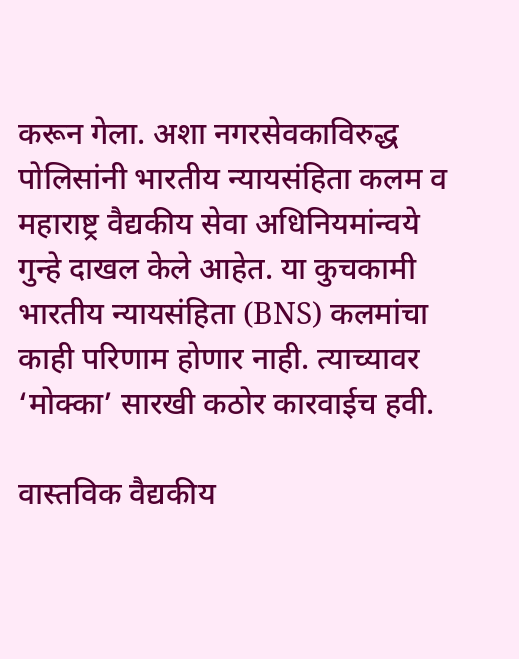करून गेला. अशा नगरसेवकाविरुद्ध पोलिसांनी भारतीय न्यायसंहिता कलम व महाराष्ट्र वैद्यकीय सेवा अधिनियमांन्वये गुन्हे दाखल केले आहेत. या कुचकामी भारतीय न्यायसंहिता (BNS) कलमांचा काही परिणाम होणार नाही. त्याच्यावर ‘मोक्का’ सारखी कठोर कारवाईच हवी.

वास्तविक वैद्यकीय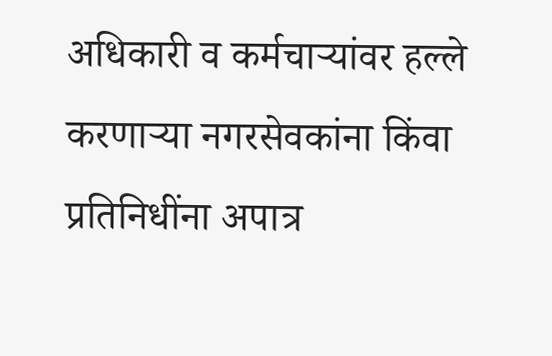अधिकारी व कर्मचाऱ्यांवर हल्ले करणाऱ्या नगरसेवकांना किंवा प्रतिनिधींना अपात्र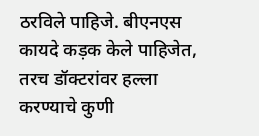ठरविले पाहिजे. बीएनएस कायदे कड़क केले पाहिजेत, तरच डॉक्टरांवर हल्ला करण्याचे कुणी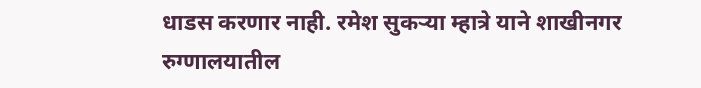धाडस करणार नाही. रमेश सुकऱ्या म्हात्रे याने शाखीनगर रुग्णालयातील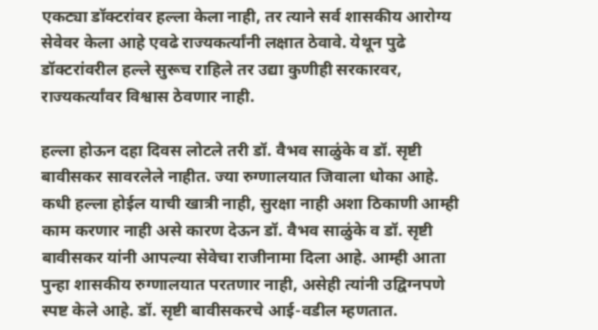एकट्या डॉक्टरांवर हल्ला केला नाही, तर त्याने सर्व शासकीय आरोग्य सेवेवर केला आहे एवढे राज्यकर्त्यांनी लक्षात ठेवावे. येथून पुढे डॉक्टरांवरील हल्ले सुरूच राहिले तर उद्या कुणीही सरकारवर, राज्यकर्त्यांवर विश्वास ठेवणार नाही.

हल्ला होऊन दहा दिवस लोटले तरी डॉ. वैभव साळुंके व डॉ. सृष्टी बावीसकर सावरलेले नाहीत. ज्या रुग्णालयात जिवाला धोका आहे. कधी हल्ला होईल याची खात्री नाही, सुरक्षा नाही अशा ठिकाणी आम्ही काम करणार नाही असे कारण देऊन डॉ. वैभव साळुंके व डॉ. सृष्टी बावीसकर यांनी आपल्या सेवेचा राजीनामा दिला आहे. आम्ही आता पुन्हा शासकीय रुग्णालयात परतणार नाही, असेही त्यांनी उद्विग्नपणे स्पष्ट केले आहे. डॉ. सृष्टी बावीसकरचे आई-वडील म्हणतात.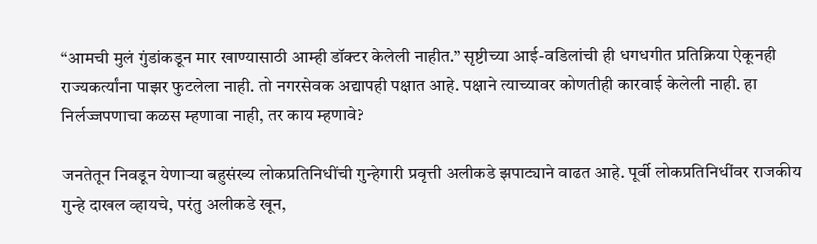“आमची मुलं गुंडांकडून मार खाण्यासाठी आम्ही डॉक्टर केलेली नाहीत.” सृष्टीच्या आई-वडिलांची ही धगधगीत प्रतिक्रिया ऐकूनही राज्यकर्त्यांना पाझर फुटलेला नाही. तो नगरसेवक अद्यापही पक्षात आहे. पक्षाने त्याच्यावर कोणतीही कारवाई केलेली नाही. हा निर्लज्जपणाचा कळस म्हणावा नाही, तर काय म्हणावे?

जनतेतून निवडून येणाऱ्या बहुसंख्य लोकप्रतिनिधींची गुन्हेगारी प्रवृत्ती अलीकडे झपाट्याने वाढत आहे. पूर्वी लोकप्रतिनिधींवर राजकीय गुन्हे दाखल व्हायचे, परंतु अलीकडे खून,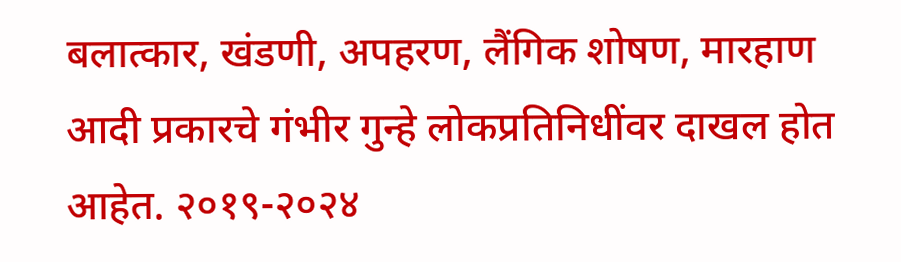बलात्कार, खंडणी, अपहरण, लैंगिक शोषण, मारहाण आदी प्रकारचे गंभीर गुन्हे लोकप्रतिनिधींवर दाखल होत आहेत. २०१९-२०२४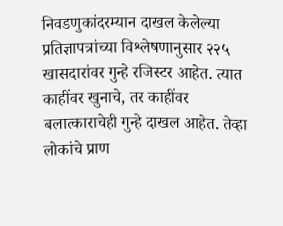निवडणुकांदरम्यान दाखल केलेल्या प्रतिज्ञापत्रांच्या विश्लेषणानुसार २२५ खासदारांवर गुन्हे रजिस्टर आहेत. त्यात काहींवर खुनाचे, तर काहींवर बलात्काराचेही गुन्हे दाखल आहेत. तेव्हा लोकांचे प्राण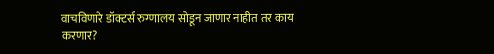वाचविणारे डॉक्टर्स रुग्णालय सोडून जाणार नाहीत तर काय करणार?